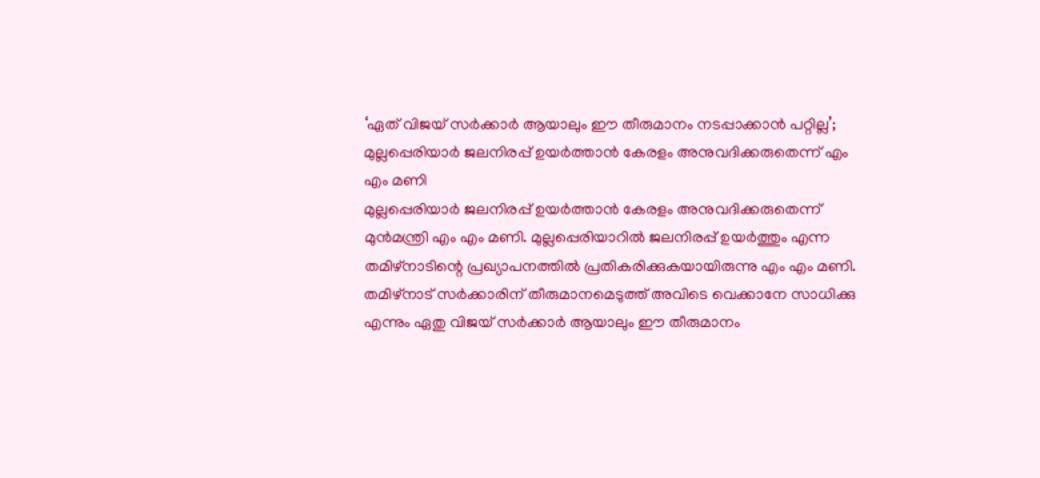‘ഏത് വിജയ് സർക്കാർ ആയാലും ഈ തീരുമാനം നടപ്പാക്കാൻ പറ്റില്ല’; മുല്ലപ്പെരിയാർ ജലനിരപ്പ് ഉയർത്താൻ കേരളം അനുവദിക്കരുതെന്ന് എം എം മണി
മുല്ലപ്പെരിയാർ ജലനിരപ്പ് ഉയർത്താൻ കേരളം അനുവദിക്കരുതെന്ന് മുൻമന്ത്രി എം എം മണി. മുല്ലപ്പെരിയാറിൽ ജലനിരപ്പ് ഉയർത്തും എന്ന തമിഴ്നാടിന്റെ പ്രഖ്യാപനത്തിൽ പ്രതികരിക്കുകയായിരുന്നു എം എം മണി. തമിഴ്നാട് സർക്കാരിന് തീരുമാനമെടുത്ത് അവിടെ വെക്കാനേ സാധിക്കു എന്നും ഏതു വിജയ് സർക്കാർ ആയാലും ഈ തീരുമാനം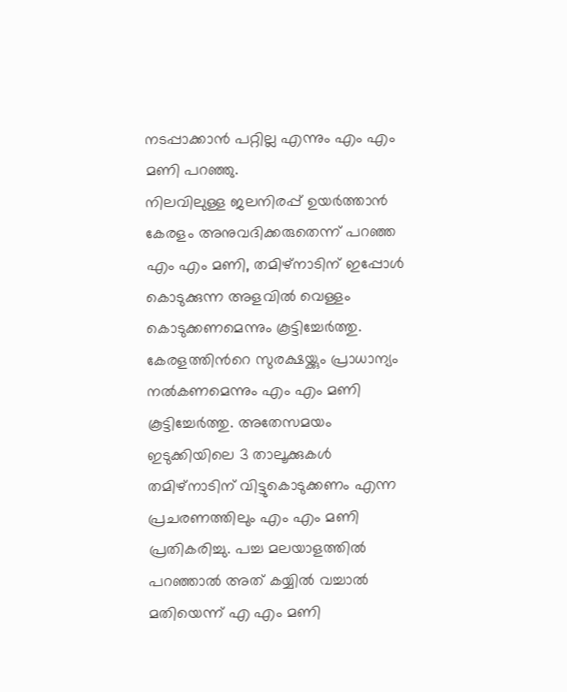നടപ്പാക്കാൻ പറ്റില്ല എന്നും എം എം മണി പറഞ്ഞു.
നിലവിലുള്ള ജലനിരപ്പ് ഉയർത്താൻ കേരളം അനുവദിക്കരുതെന്ന് പറഞ്ഞ എം എം മണി, തമിഴ്നാടിന് ഇപ്പോൾ കൊടുക്കുന്ന അളവിൽ വെള്ളം കൊടുക്കണമെന്നും കൂട്ടിച്ചേർത്തു. കേരളത്തിൻറെ സുരക്ഷയ്ക്കും പ്രാധാന്യം നൽകണമെന്നും എം എം മണി കൂട്ടിച്ചേർത്തു. അതേസമയം ഇടുക്കിയിലെ 3 താലൂക്കുകൾ തമിഴ്നാടിന് വിട്ടുകൊടുക്കണം എന്ന പ്രചരണത്തിലും എം എം മണി പ്രതികരിച്ചു. പച്ച മലയാളത്തിൽ പറഞ്ഞാൽ അത് കയ്യിൽ വച്ചാൽ മതിയെന്ന് എ എം മണി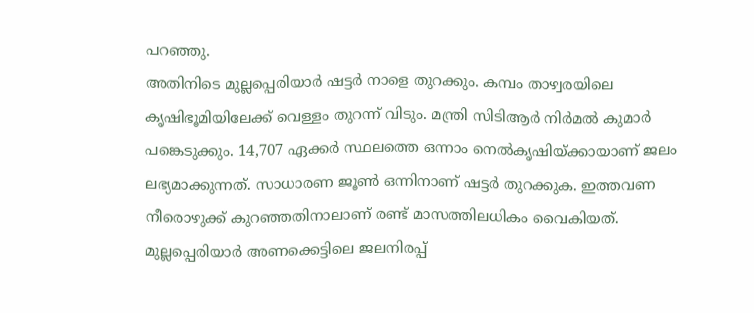പറഞ്ഞു.
അതിനിടെ മുല്ലപ്പെരിയാർ ഷട്ടർ നാളെ തുറക്കും. കമ്പം താഴ്വരയിലെ കൃഷിഭൂമിയിലേക്ക് വെള്ളം തുറന്ന് വിടും. മന്ത്രി സിടിആർ നിർമൽ കുമാർ പങ്കെടുക്കും. 14,707 ഏക്കർ സ്ഥലത്തെ ഒന്നാം നെൽകൃഷിയ്ക്കായാണ് ജലം ലഭ്യമാക്കുന്നത്. സാധാരണ ജൂൺ ഒന്നിനാണ് ഷട്ടർ തുറക്കുക. ഇത്തവണ നീരൊഴുക്ക് കുറഞ്ഞതിനാലാണ് രണ്ട് മാസത്തിലധികം വൈകിയത്. മുല്ലപ്പെരിയാർ അണക്കെട്ടിലെ ജലനിരപ്പ്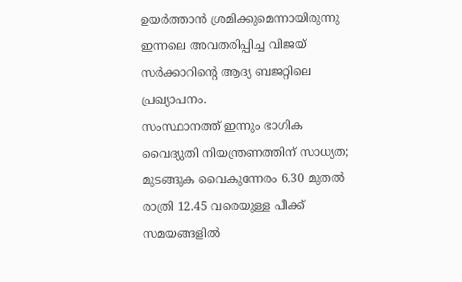ഉയർത്താൻ ശ്രമിക്കുമെന്നായിരുന്നു ഇന്നലെ അവതരിപ്പിച്ച വിജയ് സർക്കാറിന്റെ ആദ്യ ബജറ്റിലെ പ്രഖ്യാപനം.
സംസ്ഥാനത്ത് ഇന്നും ഭാഗിക വൈദ്യുതി നിയന്ത്രണത്തിന് സാധ്യത; മുടങ്ങുക വൈകുന്നേരം 6.30 മുതൽ രാത്രി 12.45 വരെയുള്ള പീക്ക് സമയങ്ങളിൽ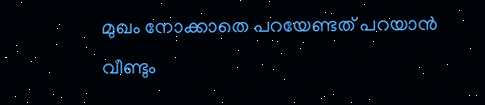മുഖം നോക്കാതെ പറയേണ്ടത് പറയാൻ വീണ്ടും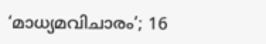‘മാധ്യമവിചാരം’; 16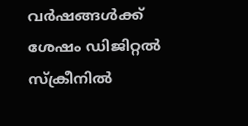വർഷങ്ങൾക്ക് ശേഷം ഡിജിറ്റൽ സ്ക്രീനിൽ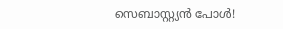സെബാസ്റ്റ്യൻ പോൾ!